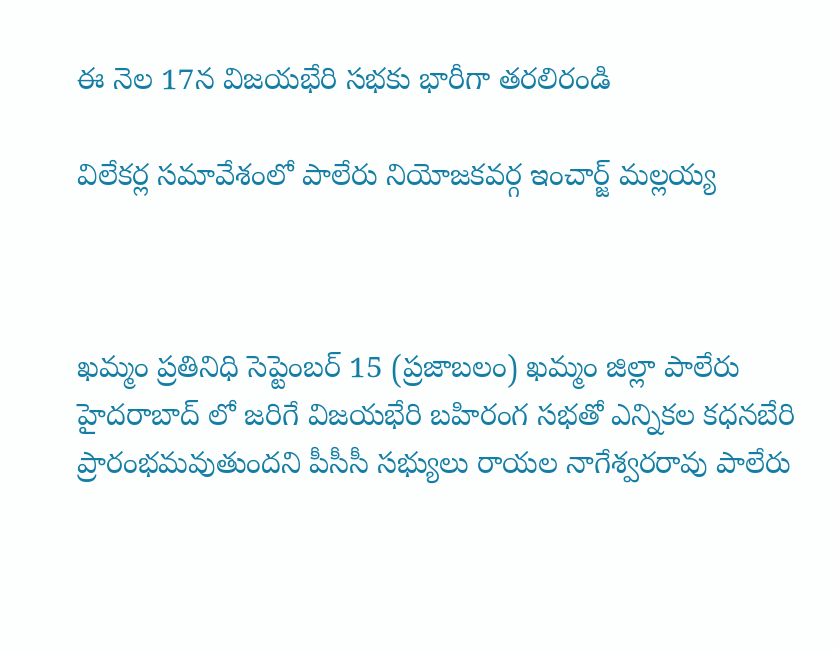ఈ నెల 17న విజయభేరి సభకు భారీగా తరలిరండి

విలేకర్ల సమావేశంలో పాలేరు నియోజకవర్గ ఇంచార్జ్ మల్లయ్య



ఖమ్మం ప్రతినిధి సెప్టెంబర్ 15 (ప్రజాబలం) ఖమ్మం జిల్లా పాలేరు హైదరాబాద్ లో జరిగే విజయభేరి బహిరంగ సభతో ఎన్నికల కధనబేరి ప్రారంభమవుతుందని పీసీసీ సభ్యులు రాయల నాగేశ్వరరావు పాలేరు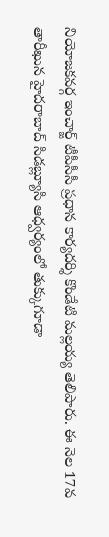నియోజకవర్గ ఇంచార్జ్ టీపీసీసీ ప్రధాన కార్యదర్శి కొండేటి మల్లయ్య తెలిపారు. ఈ నెల 17వ తారీఖున హైదరాబాద్ సిడబ్ల్యూసి ఆధ్వర్యంలో తుక్కుగూడా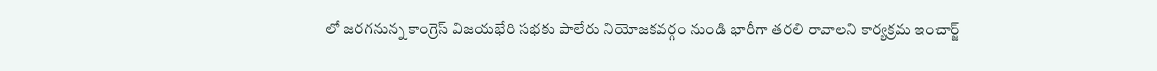లో జరగనున్న కాంగ్రెస్ విజయభేరి సభకు పాలేరు నియోజకవర్గం నుండి భారీగా తరలి రావాలని కార్యక్రమ ఇంచార్జ్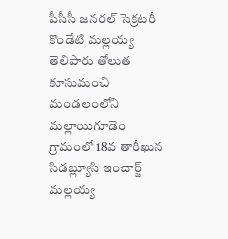పీసీసీ జనరల్ సెక్రటరీ కొండేటి మల్లయ్య తెలిపారు తోలుత కూసుమంచి మండలంలోని మల్లాయిగూడెం గ్రామంలో 18వ తారీఖున సిడబ్ల్యూసి ఇంచార్జ్ మల్లయ్య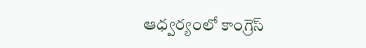ఆధ్వర్యంలో కాంగ్రెస్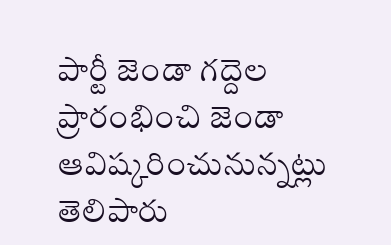పార్టీ జెండా గద్దెల ప్రారంభించి జెండా ఆవిష్కరించునున్నట్లు తెలిపారు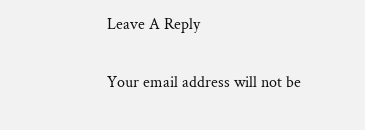Leave A Reply

Your email address will not be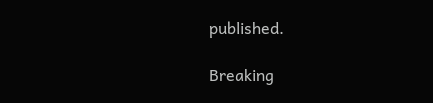published.

Breaking